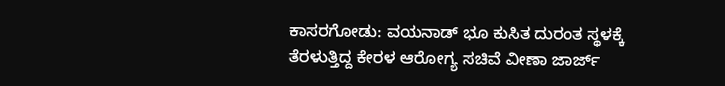ಕಾಸರಗೋಡು: ವಯನಾಡ್ ಭೂ ಕುಸಿತ ದುರಂತ ಸ್ಥಳಕ್ಕೆ ತೆರಳುತ್ತಿದ್ದ ಕೇರಳ ಆರೋಗ್ಯ ಸಚಿವೆ ವೀಣಾ ಜಾರ್ಜ್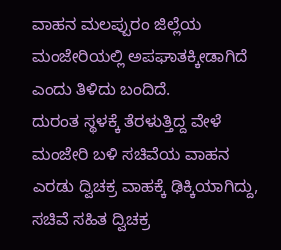ವಾಹನ ಮಲಪ್ಪುರಂ ಜಿಲ್ಲೆಯ ಮಂಜೇರಿಯಲ್ಲಿ ಅಪಘಾತಕ್ಕೀಡಾಗಿದೆ ಎಂದು ತಿಳಿದು ಬಂದಿದೆ.
ದುರಂತ ಸ್ಥಳಕ್ಕೆ ತೆರಳುತ್ತಿದ್ದ ವೇಳೆ ಮಂಜೇರಿ ಬಳಿ ಸಚಿವೆಯ ವಾಹನ ಎರಡು ದ್ವಿಚಕ್ರ ವಾಹಕ್ಕೆ ಢಿಕ್ಕಿಯಾಗಿದ್ದು, ಸಚಿವೆ ಸಹಿತ ದ್ವಿಚಕ್ರ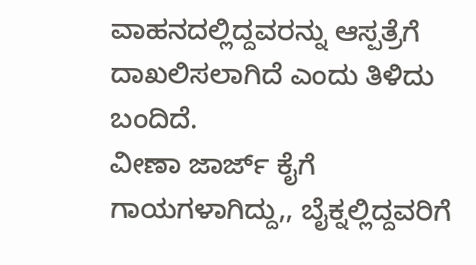ವಾಹನದಲ್ಲಿದ್ದವರನ್ನು ಆಸ್ಪತ್ರೆಗೆ ದಾಖಲಿಸಲಾಗಿದೆ ಎಂದು ತಿಳಿದು ಬಂದಿದೆ.
ವೀಣಾ ಜಾರ್ಜ್ ಕೈಗೆ ಗಾಯಗಳಾಗಿದ್ದು,, ಬೈಕ್ನಲ್ಲಿದ್ದವರಿಗೆ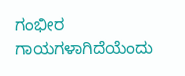ಗಂಭೀರ ಗಾಯಗಳಾಗಿದೆಯೆಂದು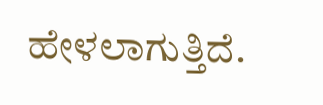ಹೇಳಲಾಗುತ್ತಿದೆ.